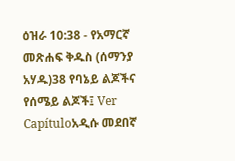ዕዝራ 10:38 - የአማርኛ መጽሐፍ ቅዱስ (ሰማንያ አሃዱ)38 የባኔይ ልጆችና የሰሜይ ልጆች፤ Ver Capítuloአዲሱ መደበኛ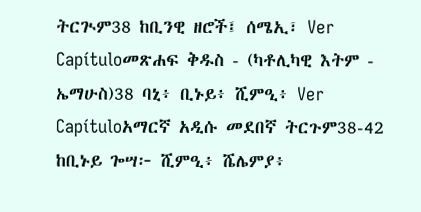ትርጒም38 ከቢንዊ ዘሮች፤ ሰሜኢ፣ Ver Capítuloመጽሐፍ ቅዱስ - (ካቶሊካዊ እትም - ኤማሁስ)38 ባኒ፥ ቢኑይ፥ ሺምዒ፥ Ver Capítuloአማርኛ አዲሱ መደበኛ ትርጉም38-42 ከቢኑይ ጐሣ፦ ሺምዒ፥ ሼሌምያ፥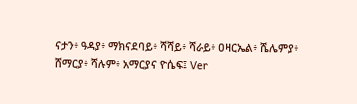ናታን፥ ዓዳያ፥ ማክናደባይ፥ ሻሻይ፥ ሻራይ፥ ዐዛርኤል፥ ሼሌምያ፥ ሸማርያ፥ ሻሉም፥ አማርያና ዮሴፍ፤ Ver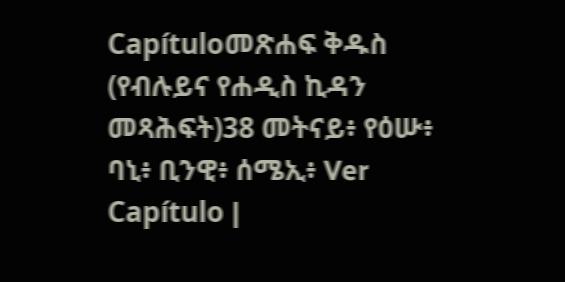Capítuloመጽሐፍ ቅዱስ (የብሉይና የሐዲስ ኪዳን መጻሕፍት)38 መትናይ፥ የዕሡ፥ ባኒ፥ ቢንዊ፥ ሰሜኢ፥ Ver Capítulo |